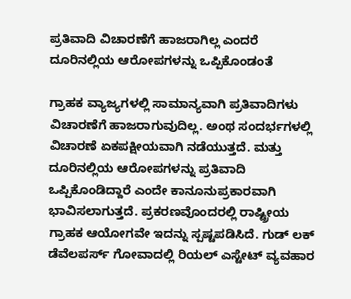ಪ್ರತಿವಾದಿ ವಿಚಾರಣೆಗೆ ಹಾಜರಾಗಿಲ್ಲ ಎಂದರೆ ದೂರಿನಲ್ಲಿಯ ಆರೋಪಗಳನ್ನು ಒಪ್ಪಿಕೊಂಡಂತೆ

ಗ್ರಾಹಕ ವ್ಯಾಜ್ಯಗಳಲ್ಲಿ ಸಾಮಾನ್ಯವಾಗಿ ಪ್ರತಿವಾದಿಗಳು ವಿಚಾರಣೆಗೆ ಹಾಜರಾಗುವುದಿಲ್ಲ. ಅಂಥ ಸಂದರ್ಭಗಳಲ್ಲಿ ವಿಚಾರಣೆ ಏಕಪಕ್ಷೀಯವಾಗಿ ನಡೆಯುತ್ತದೆ. ಮತ್ತು ದೂರಿನಲ್ಲಿಯ ಆರೋಪಗಳನ್ನು ಪ್ರತಿವಾದಿ ಒಪ್ಪಿಕೊಂಡಿದ್ದಾರೆ ಎಂದೇ ಕಾನೂನುಪ್ರಕಾರವಾಗಿ ಭಾವಿಸಲಾಗುತ್ತದೆ. ಪ್ರಕರಣವೊಂದರಲ್ಲಿ ರಾಷ್ಟ್ರೀಯ ಗ್ರಾಹಕ ಆಯೋಗವೇ ಇದನ್ನು ಸ್ಪಷ್ಟಪಡಿಸಿದೆ. ಗುಡ್ ಲಕ್ ಡೆವೆಲಪರ್ಸ್ ಗೋವಾದಲ್ಲಿ ರಿಯಲ್ ಎಸ್ಟೇಟ್ ವ್ಯವಹಾರ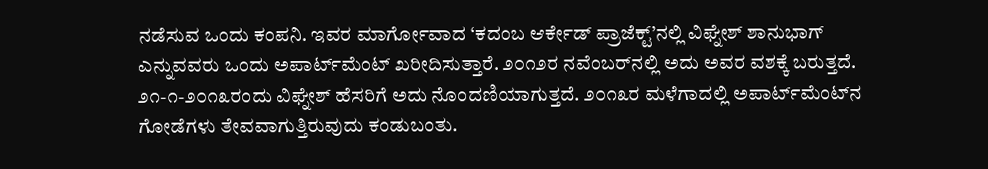ನಡೆಸುವ ಒಂದು ಕಂಪನಿ. ಇವರ ಮಾರ್ಗೋವಾದ ‘ಕದಂಬ ಆರ್ಕೇಡ್ ಪ್ರಾಜೆಕ್ಟ್’ನಲ್ಲಿ ವಿಘ್ನೇಶ್ ಶಾನುಭಾಗ್ ಎನ್ನುವವರು ಒಂದು ಅಪಾರ್ಟ್‌ಮೆಂಟ್ ಖರೀದಿಸುತ್ತಾರೆ. ೨೦೧೨ರ ನವೆಂಬರ್‌ನಲ್ಲಿ ಅದು ಅವರ ವಶಕ್ಕೆ ಬರುತ್ತದೆ. ೨೧-೧-೨೦೧೩ರಂದು ವಿಘ್ನೇಶ್ ಹೆಸರಿಗೆ ಅದು ನೊಂದಣಿಯಾಗುತ್ತದೆ. ೨೦೧೩ರ ಮಳೆಗಾದಲ್ಲಿ ಅಪಾರ್ಟ್‌ಮೆಂಟ್‌ನ ಗೋಡೆಗಳು ತೇವವಾಗುತ್ತಿರುವುದು ಕಂಡುಬಂತು.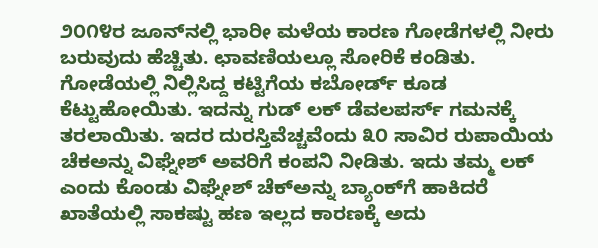೨೦೧೪ರ ಜೂನ್‌ನಲ್ಲಿ ಭಾರೀ ಮಳೆಯ ಕಾರಣ ಗೋಡೆಗಳಲ್ಲಿ ನೀರು ಬರುವುದು ಹೆಚ್ಚಿತು. ಛಾವಣಿಯಲ್ಲೂ ಸೋರಿಕೆ ಕಂಡಿತು. ಗೋಡೆಯಲ್ಲಿ ನಿಲ್ಲಿಸಿದ್ದ ಕಟ್ಟಿಗೆಯ ಕಬೋರ್ಡ್ ಕೂಡ ಕೆಟ್ಟುಹೋಯಿತು. ಇದನ್ನು ಗುಡ್ ಲಕ್ ಡೆವಲಪರ್ಸ್ ಗಮನಕ್ಕೆ ತರಲಾಯಿತು. ಇದರ ದುರಸ್ತಿವೆಚ್ಚವೆಂದು ೩೦ ಸಾವಿರ ರುಪಾಯಿಯ ಚೆಕಅನ್ನು ವಿಘ್ನೇಶ್ ಅವರಿಗೆ ಕಂಪನಿ ನೀಡಿತು. ಇದು ತಮ್ಮ ಲಕ್ ಎಂದು ಕೊಂಡು ವಿಘ್ನೇಶ್ ಚೆಕ್‌ಅನ್ನು ಬ್ಯಾಂಕ್‌ಗೆ ಹಾಕಿದರೆ ಖಾತೆಯಲ್ಲಿ ಸಾಕಷ್ಟು ಹಣ ಇಲ್ಲದ ಕಾರಣಕ್ಕೆ ಅದು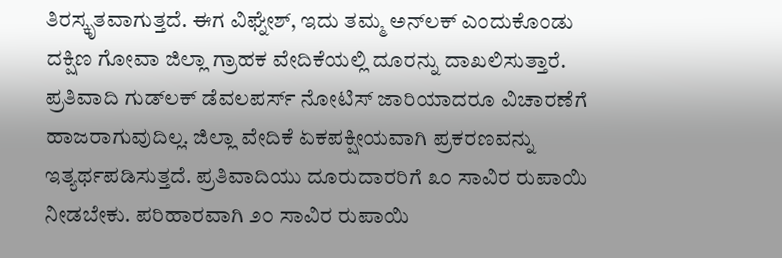ತಿರಸ್ಕೃತವಾಗುತ್ತದೆ. ಈಗ ವಿಘ್ನೇಶ್, ಇದು ತಮ್ಮ ಅನ್‌ಲಕ್ ಎಂದುಕೊಂಡು ದಕ್ಷಿಣ ಗೋವಾ ಜಿಲ್ಲಾ ಗ್ರಾಹಕ ವೇದಿಕೆಯಲ್ಲಿ ದೂರನ್ನು ದಾಖಲಿಸುತ್ತಾರೆ. ಪ್ರತಿವಾದಿ ಗುಡ್‌ಲಕ್ ಡೆವಲಪರ್ಸ್ ನೋಟಿಸ್ ಜಾರಿಯಾದರೂ ವಿಚಾರಣೆಗೆ ಹಾಜರಾಗುವುದಿಲ್ಲ. ಜಿಲ್ಲಾ ವೇದಿಕೆ ಏಕಪಕ್ಷೀಯವಾಗಿ ಪ್ರಕರಣವನ್ನು ಇತ್ಯರ್ಥಪಡಿಸುತ್ತದೆ. ಪ್ರತಿವಾದಿಯು ದೂರುದಾರರಿಗೆ ೩೦ ಸಾವಿರ ರುಪಾಯಿ ನೀಡಬೇಕು. ಪರಿಹಾರವಾಗಿ ೨೦ ಸಾವಿರ ರುಪಾಯಿ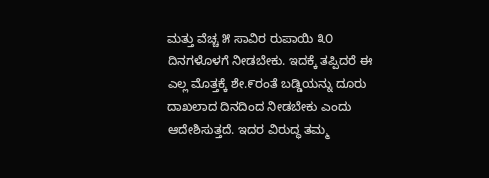ಮತ್ತು ವೆಚ್ಚ ೫ ಸಾವಿರ ರುಪಾಯಿ ೩೦ ದಿನಗಳೊಳಗೆ ನೀಡಬೇಕು. ಇದಕ್ಕೆ ತಪ್ಪಿದರೆ ಈ ಎಲ್ಲ ಮೊತ್ತಕ್ಕೆ ಶೇ.೯ರಂತೆ ಬಡ್ಡಿಯನ್ನು ದೂರು ದಾಖಲಾದ ದಿನದಿಂದ ನೀಡಬೇಕು ಎಂದು ಆದೇಶಿಸುತ್ತದೆ. ಇದರ ವಿರುದ್ಧ ತಮ್ಮ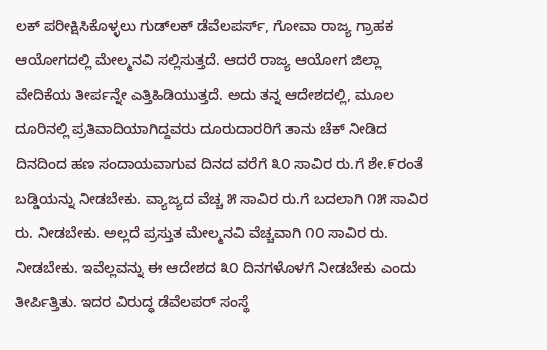ಲಕ್ ಪರೀಕ್ಷಿಸಿಕೊಳ್ಳಲು ಗುಡ್‌ಲಕ್ ಡೆವೆಲಪರ್ಸ್, ಗೋವಾ ರಾಜ್ಯ ಗ್ರಾಹಕ ಆಯೋಗದಲ್ಲಿ ಮೇಲ್ಮನವಿ ಸಲ್ಲಿಸುತ್ತದೆ. ಆದರೆ ರಾಜ್ಯ ಆಯೋಗ ಜಿಲ್ಲಾ ವೇದಿಕೆಯ ತೀರ್ಪನ್ನೇ ಎತ್ತಿಹಿಡಿಯುತ್ತದೆ. ಅದು ತನ್ನ ಆದೇಶದಲ್ಲಿ, ಮೂಲ ದೂರಿನಲ್ಲಿ ಪ್ರತಿವಾದಿಯಾಗಿದ್ದವರು ದೂರುದಾರರಿಗೆ ತಾನು ಚೆಕ್ ನೀಡಿದ ದಿನದಿಂದ ಹಣ ಸಂದಾಯವಾಗುವ ದಿನದ ವರೆಗೆ ೩೦ ಸಾವಿರ ರು.ಗೆ ಶೇ.೯ರಂತೆ ಬಡ್ಡಿಯನ್ನು ನೀಡಬೇಕು. ವ್ಯಾಜ್ಯದ ವೆಚ್ಚ ೫ ಸಾವಿರ ರು.ಗೆ ಬದಲಾಗಿ ೧೫ ಸಾವಿರ ರು. ನೀಡಬೇಕು. ಅಲ್ಲದೆ ಪ್ರಸ್ತುತ ಮೇಲ್ಮನವಿ ವೆಚ್ಚವಾಗಿ ೧೦ ಸಾವಿರ ರು. ನೀಡಬೇಕು. ಇವೆಲ್ಲವನ್ನು ಈ ಆದೇಶದ ೩೦ ದಿನಗಳೊಳಗೆ ನೀಡಬೇಕು ಎಂದು ತೀರ್ಪಿತ್ತಿತು. ಇದರ ವಿರುದ್ಧ ಡೆವೆಲಪರ್ ಸಂಸ್ಥೆ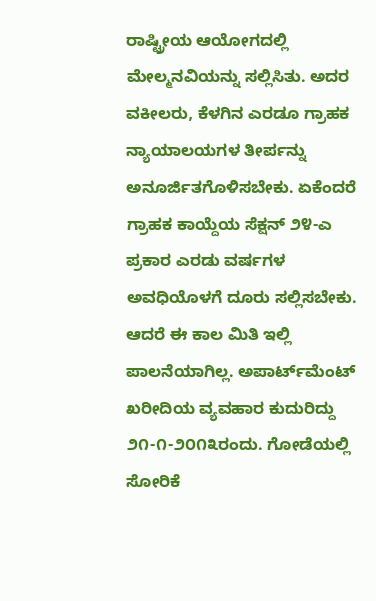ರಾಷ್ಟ್ರೀಯ ಆಯೋಗದಲ್ಲಿ ಮೇಲ್ಮನವಿಯನ್ನು ಸಲ್ಲಿಸಿತು. ಅದರ ವಕೀಲರು, ಕೆಳಗಿನ ಎರಡೂ ಗ್ರಾಹಕ ನ್ಯಾಯಾಲಯಗಳ ತೀರ್ಪನ್ನು ಅನೂರ್ಜಿತಗೊಳಿಸಬೇಕು. ಏಕೆಂದರೆ ಗ್ರಾಹಕ ಕಾಯ್ದೆಯ ಸೆಕ್ಷನ್ ೨೪-ಎ ಪ್ರಕಾರ ಎರಡು ವರ್ಷಗಳ ಅವಧಿಯೊಳಗೆ ದೂರು ಸಲ್ಲಿಸಬೇಕು. ಆದರೆ ಈ ಕಾಲ ಮಿತಿ ಇಲ್ಲಿ ಪಾಲನೆಯಾಗಿಲ್ಲ. ಅಪಾರ್ಟ್‌ಮೆಂಟ್ ಖರೀದಿಯ ವ್ಯವಹಾರ ಕುದುರಿದ್ದು ೨೧-೧-೨೦೧೩ರಂದು. ಗೋಡೆಯಲ್ಲಿ ಸೋರಿಕೆ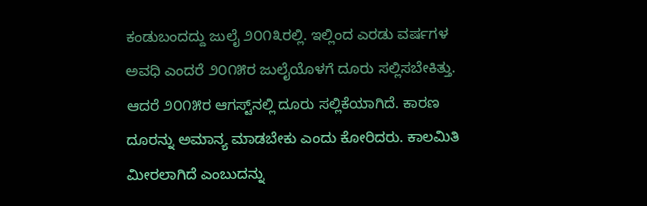ಕಂಡುಬಂದದ್ದು ಜುಲೈ ೨೦೧೩ರಲ್ಲಿ. ಇಲ್ಲಿಂದ ಎರಡು ವರ್ಷಗಳ ಅವಧಿ ಎಂದರೆ ೨೦೧೫ರ ಜುಲೈಯೊಳಗೆ ದೂರು ಸಲ್ಲಿಸಬೇಕಿತ್ತು. ಆದರೆ ೨೦೧೫ರ ಆಗಸ್ಟ್‌ನಲ್ಲಿ ದೂರು ಸಲ್ಲಿಕೆಯಾಗಿದೆ. ಕಾರಣ ದೂರನ್ನು ಅಮಾನ್ಯ ಮಾಡಬೇಕು ಎಂದು ಕೋರಿದರು. ಕಾಲಮಿತಿ ಮೀರಲಾಗಿದೆ ಎಂಬುದನ್ನು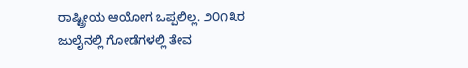ರಾಷ್ಟ್ರೀಯ ಆಯೋಗ ಒಪ್ಪಲಿಲ್ಲ. ೨೦೧೩ರ ಜುಲೈನಲ್ಲಿ ಗೋಡೆಗಳಲ್ಲಿ ತೇವ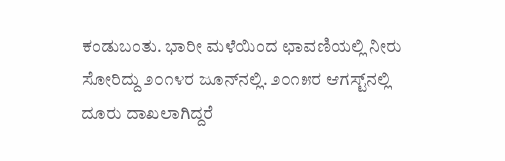ಕಂಡುಬಂತು. ಭಾರೀ ಮಳೆಯಿಂದ ಛಾವಣಿಯಲ್ಲಿ ನೀರು ಸೋರಿದ್ದು ೨೦೧೪ರ ಜೂನ್‌ನಲ್ಲಿ. ೨೦೧೫ರ ಆಗಸ್ಟ್‌ನಲ್ಲಿ ದೂರು ದಾಖಲಾಗಿದ್ದರೆ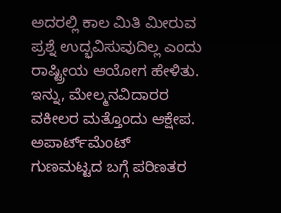ಅದರಲ್ಲಿ ಕಾಲ ಮಿತಿ ಮೀರುವ ಪ್ರಶ್ನೆ ಉದ್ಭವಿಸುವುದಿಲ್ಲ ಎಂದು ರಾಷ್ಟ್ರೀಯ ಆಯೋಗ ಹೇಳಿತು. ಇನ್ನು, ಮೇಲ್ಮನವಿದಾರರ ವಕೀಲರ ಮತ್ತೊಂದು ಆಕ್ಷೇಪ. ಅಪಾರ್ಟ್‌ಮೆಂಟ್ ಗುಣಮಟ್ಟದ ಬಗ್ಗೆ ಪರಿಣತರ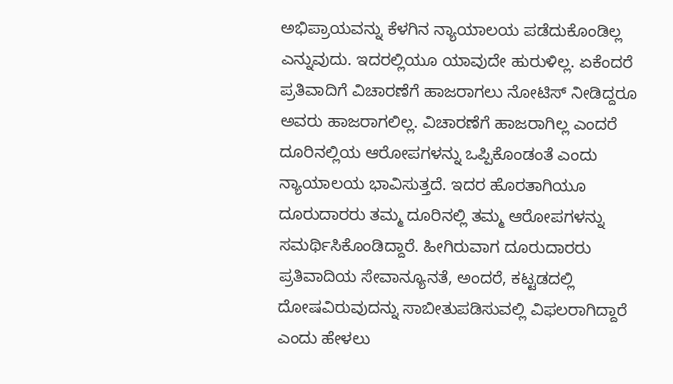ಅಭಿಪ್ರಾಯವನ್ನು ಕೆಳಗಿನ ನ್ಯಾಯಾಲಯ ಪಡೆದುಕೊಂಡಿಲ್ಲ ಎನ್ನುವುದು. ಇದರಲ್ಲಿಯೂ ಯಾವುದೇ ಹುರುಳಿಲ್ಲ. ಏಕೆಂದರೆ ಪ್ರತಿವಾದಿಗೆ ವಿಚಾರಣೆಗೆ ಹಾಜರಾಗಲು ನೋಟಿಸ್ ನೀಡಿದ್ದರೂ ಅವರು ಹಾಜರಾಗಲಿಲ್ಲ. ವಿಚಾರಣೆಗೆ ಹಾಜರಾಗಿಲ್ಲ ಎಂದರೆ ದೂರಿನಲ್ಲಿಯ ಆರೋಪಗಳನ್ನು ಒಪ್ಪಿಕೊಂಡಂತೆ ಎಂದು ನ್ಯಾಯಾಲಯ ಭಾವಿಸುತ್ತದೆ. ಇದರ ಹೊರತಾಗಿಯೂ ದೂರುದಾರರು ತಮ್ಮ ದೂರಿನಲ್ಲಿ ತಮ್ಮ ಆರೋಪಗಳನ್ನು ಸಮರ್ಥಿಸಿಕೊಂಡಿದ್ದಾರೆ. ಹೀಗಿರುವಾಗ ದೂರುದಾರರು ಪ್ರತಿವಾದಿಯ ಸೇವಾನ್ಯೂನತೆ, ಅಂದರೆ, ಕಟ್ಟಡದಲ್ಲಿ ದೋಷವಿರುವುದನ್ನು ಸಾಬೀತುಪಡಿಸುವಲ್ಲಿ ವಿಫಲರಾಗಿದ್ದಾರೆ ಎಂದು ಹೇಳಲು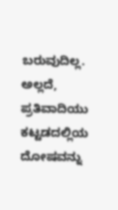ಬರುವುದಿಲ್ಲ. ಅಲ್ಲದೆ, ಪ್ರತಿವಾದಿಯು ಕಟ್ಟಡದಲ್ಲಿಯ ದೋಷವನ್ನು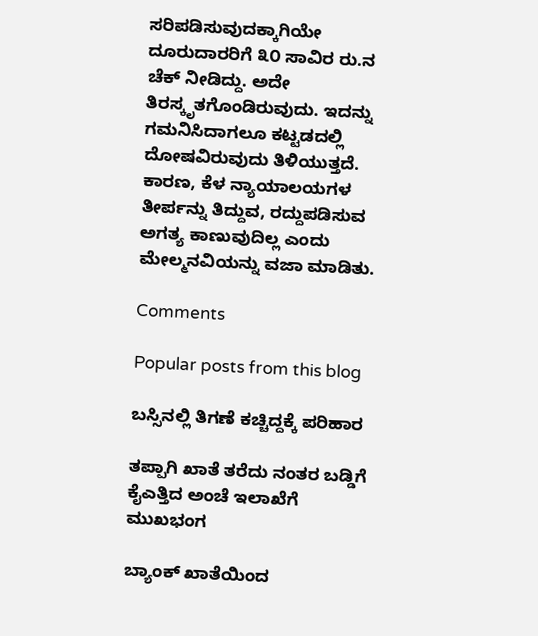ಸರಿಪಡಿಸುವುದಕ್ಕಾಗಿಯೇ ದೂರುದಾರರಿಗೆ ೩೦ ಸಾವಿರ ರು.ನ ಚೆಕ್ ನೀಡಿದ್ದು. ಅದೇ ತಿರಸ್ಕೃತಗೊಂಡಿರುವುದು. ಇದನ್ನು ಗಮನಿಸಿದಾಗಲೂ ಕಟ್ಟಡದಲ್ಲಿ ದೋಷವಿರುವುದು ತಿಳಿಯುತ್ತದೆ. ಕಾರಣ, ಕೆಳ ನ್ಯಾಯಾಲಯಗಳ ತೀರ್ಪನ್ನು ತಿದ್ದುವ, ರದ್ದುಪಡಿಸುವ ಅಗತ್ಯ ಕಾಣುವುದಿಲ್ಲ ಎಂದು ಮೇಲ್ಮನವಿಯನ್ನು ವಜಾ ಮಾಡಿತು.

Comments

Popular posts from this blog

ಬಸ್ಸಿನಲ್ಲಿ ತಿಗಣೆ ಕಚ್ಚಿದ್ದಕ್ಕೆ ಪರಿಹಾರ

ತಪ್ಪಾಗಿ ಖಾತೆ ತರೆದು ನಂತರ ಬಡ್ಡಿಗೆ ಕೈಎತ್ತಿದ ಅಂಚೆ ಇಲಾಖೆಗೆ ಮುಖಭಂಗ

ಬ್ಯಾಂಕ್ ಖಾತೆಯಿಂದ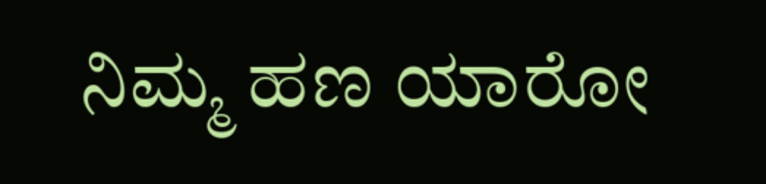ನಿಮ್ಮ ಹಣ ಯಾರೋ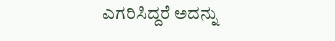ಎಗರಿಸಿದ್ದರೆ ಅದನ್ನು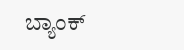ಬ್ಯಾಂಕ್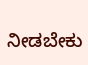ನೀಡಬೇಕು